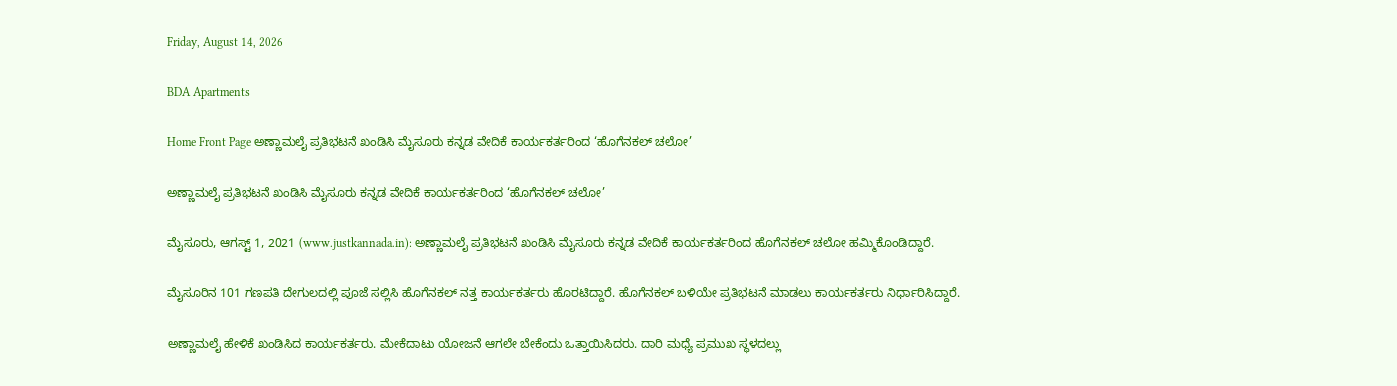Friday, August 14, 2026

BDA Apartments

Home Front Page ಅಣ್ಣಾಮಲೈ ಪ್ರತಿಭಟನೆ ಖಂಡಿಸಿ ಮೈಸೂರು ಕನ್ನಡ ವೇದಿಕೆ ಕಾರ್ಯಕರ್ತರಿಂದ ‘ಹೊಗೆನಕಲ್ ಚಲೋ’

ಅಣ್ಣಾಮಲೈ ಪ್ರತಿಭಟನೆ ಖಂಡಿಸಿ ಮೈಸೂರು ಕನ್ನಡ ವೇದಿಕೆ ಕಾರ್ಯಕರ್ತರಿಂದ ‘ಹೊಗೆನಕಲ್ ಚಲೋ’

ಮೈಸೂರು, ಆಗಸ್ಟ್ 1, 2021 (www.justkannada.in): ಅಣ್ಣಾಮಲೈ ಪ್ರತಿಭಟನೆ ಖಂಡಿಸಿ ಮೈಸೂರು ಕನ್ನಡ ವೇದಿಕೆ ಕಾರ್ಯಕರ್ತರಿಂದ ಹೊಗೆನಕಲ್ ಚಲೋ ಹಮ್ಮಿಕೊಂಡಿದ್ದಾರೆ.

ಮೈಸೂರಿನ 101 ಗಣಪತಿ ದೇಗುಲದಲ್ಲಿ ಪೂಜೆ ಸಲ್ಲಿಸಿ ಹೊಗೆನಕಲ್ ನತ್ತ ಕಾರ್ಯಕರ್ತರು ಹೊರಟಿದ್ದಾರೆ. ಹೊಗೆನಕಲ್ ಬಳಿಯೇ ಪ್ರತಿಭಟನೆ ಮಾಡಲು ಕಾರ್ಯಕರ್ತರು ನಿರ್ಧಾರಿಸಿದ್ದಾರೆ.

ಅಣ್ಣಾಮಲೈ ಹೇಳಿಕೆ ಖಂಡಿಸಿದ ಕಾರ್ಯಕರ್ತರು. ಮೇಕೆದಾಟು ಯೋಜನೆ ಆಗಲೇ ಬೇಕೆಂದು ಒತ್ತಾಯಿಸಿದರು. ದಾರಿ‌ ಮಧ್ಯೆ ಪ್ರಮುಖ ಸ್ಥಳದಲ್ಲು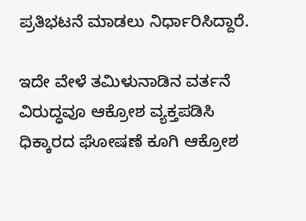ಪ್ರತಿಭಟನೆ ಮಾಡಲು ನಿರ್ಧಾರಿಸಿದ್ದಾರೆ.

ಇದೇ ವೇಳೆ ತಮಿಳುನಾಡಿನ ವರ್ತನೆ ವಿರುದ್ಧವೂ ಆಕ್ರೋಶ ವ್ಯಕ್ತಪಡಿಸಿ ಧಿಕ್ಕಾರದ ಘೋಷಣೆ ಕೂಗಿ ಆಕ್ರೋಶ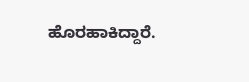ಹೊರಹಾಕಿದ್ದಾರೆ.